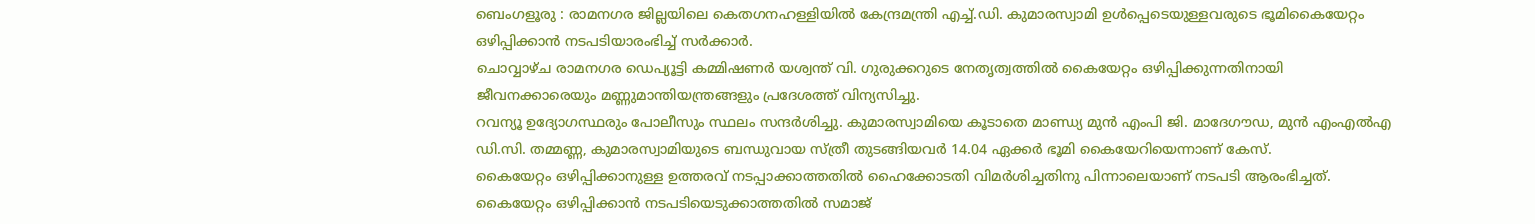ബെംഗളൂരു : രാമനഗര ജില്ലയിലെ കെതഗനഹള്ളിയിൽ കേന്ദ്രമന്ത്രി എച്ച്.ഡി. കുമാരസ്വാമി ഉൾപ്പെടെയുള്ളവരുടെ ഭൂമികൈയേറ്റം ഒഴിപ്പിക്കാൻ നടപടിയാരംഭിച്ച് സർക്കാർ.
ചൊവ്വാഴ്ച രാമനഗര ഡെപ്യൂട്ടി കമ്മിഷണർ യശ്വന്ത് വി. ഗുരുക്കറുടെ നേതൃത്വത്തിൽ കൈയേറ്റം ഒഴിപ്പിക്കുന്നതിനായി ജീവനക്കാരെയും മണ്ണുമാന്തിയന്ത്രങ്ങളും പ്രദേശത്ത് വിന്യസിച്ചു.
റവന്യൂ ഉദ്യോഗസ്ഥരും പോലീസും സ്ഥലം സന്ദർശിച്ചു. കുമാരസ്വാമിയെ കൂടാതെ മാണ്ഡ്യ മുൻ എംപി ജി. മാദേഗൗഡ, മുൻ എംഎൽഎ ഡി.സി. തമ്മണ്ണ, കുമാരസ്വാമിയുടെ ബന്ധുവായ സ്ത്രീ തുടങ്ങിയവർ 14.04 ഏക്കർ ഭൂമി കൈയേറിയെന്നാണ് കേസ്.
കൈയേറ്റം ഒഴിപ്പിക്കാനുള്ള ഉത്തരവ് നടപ്പാക്കാത്തതിൽ ഹൈക്കോടതി വിമർശിച്ചതിനു പിന്നാലെയാണ് നടപടി ആരംഭിച്ചത്.
കൈയേറ്റം ഒഴിപ്പിക്കാൻ നടപടിയെടുക്കാത്തതിൽ സമാജ്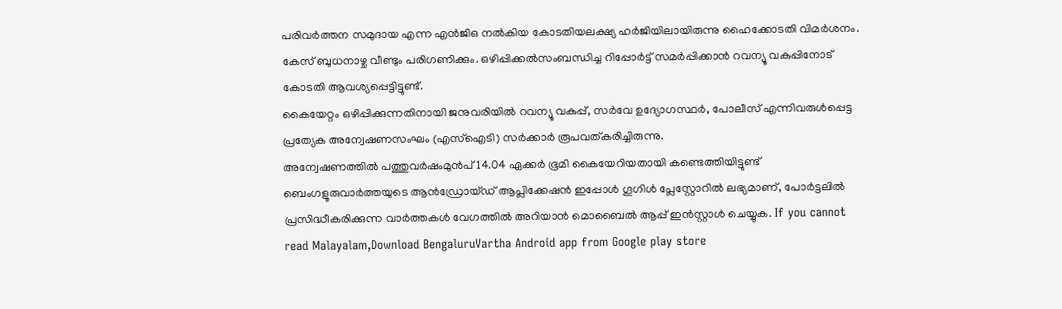പരിവർത്തന സമുദായ എന്ന എൻജിഒ നൽകിയ കോടതിയലക്ഷ്യ ഹർജിയിലായിരുന്നു ഹൈക്കോടതി വിമർശനം.
കേസ് ബുധനാഴ്ച വീണ്ടും പരിഗണിക്കും. ഒഴിപ്പിക്കൽസംബന്ധിച്ച റിപ്പോർട്ട് സമർപ്പിക്കാൻ റവന്യൂ വകുപ്പിനോട് കോടതി ആവശ്യപ്പെട്ടിട്ടുണ്ട്.
കൈയേറ്റം ഒഴിപ്പിക്കുന്നതിനായി ജനുവരിയിൽ റവന്യൂ വകുപ്പ്, സർവേ ഉദ്യോഗസ്ഥർ, പോലീസ് എന്നിവരുൾപ്പെട്ട പ്രത്യേക അന്വേഷണസംഘം (എസ്ഐടി) സർക്കാർ രൂപവത്കരിച്ചിരുന്നു.
അന്വേഷണത്തിൽ പത്തുവർഷംമുൻപ് 14.04 ഏക്കർ ഭൂമി കൈയേറിയതായി കണ്ടെത്തിയിട്ടുണ്ട്
ബെംഗളൂരുവാർത്തയുടെ ആൻഡ്രോയ്ഡ് ആപ്ലിക്കേഷൻ ഇപ്പോൾ ഗൂഗിൾ പ്ലേസ്റ്റോറിൽ ലഭ്യമാണ്, പോർട്ടലിൽ പ്രസിദ്ധീകരിക്കുന്ന വാർത്തകൾ വേഗത്തിൽ അറിയാൻ മൊബൈൽ ആപ്പ് ഇൻസ്റ്റാൾ ചെയ്യുക. If you cannot read Malayalam,Download BengaluruVartha Android app from Google play store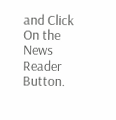and Click On the News Reader Button.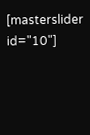[masterslider id="10"]